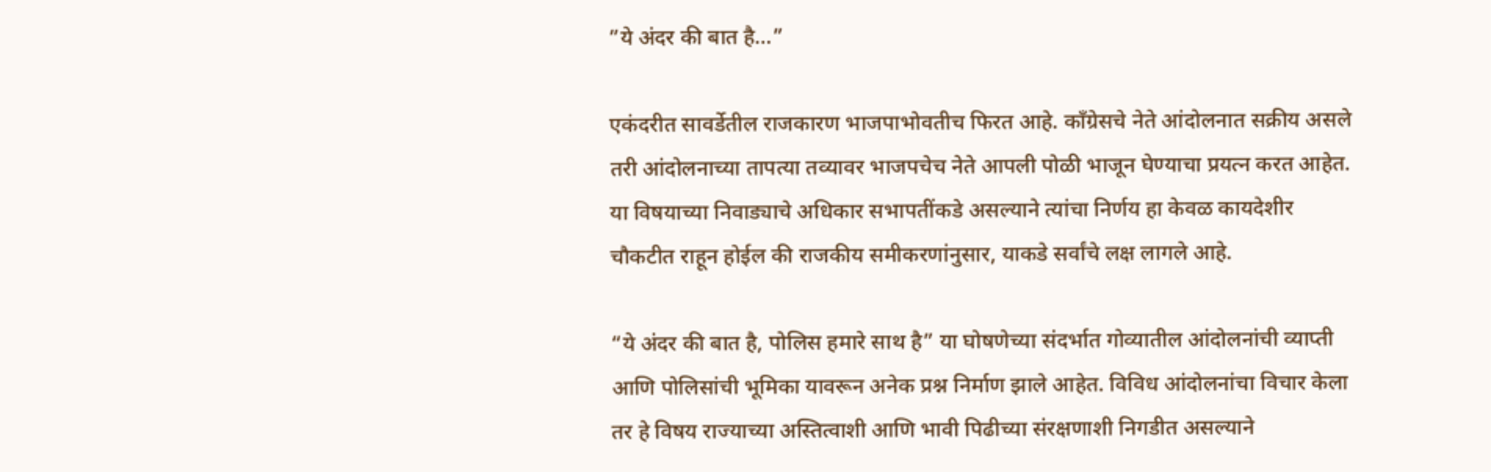”ये अंदर की बात है…”

एकंदरीत सावर्डेतील राजकारण भाजपाभोवतीच फिरत आहे. काँग्रेसचे नेते आंदोलनात सक्रीय असले तरी आंदोलनाच्या तापत्या तव्यावर भाजपचेच नेते आपली पोळी भाजून घेण्याचा प्रयत्न करत आहेत. या विषयाच्या निवाड्याचे अधिकार सभापतींकडे असल्याने त्यांचा निर्णय हा केवळ कायदेशीर चौकटीत राहून होईल की राजकीय समीकरणांनुसार, याकडे सर्वांचे लक्ष लागले आहे.

“ये अंदर की बात है, पोलिस हमारे साथ है” या घोषणेच्या संदर्भात गोव्यातील आंदोलनांची व्याप्ती आणि पोलिसांची भूमिका यावरून अनेक प्रश्न निर्माण झाले आहेत. विविध आंदोलनांचा विचार केला तर हे विषय राज्याच्या अस्तित्वाशी आणि भावी पिढीच्या संरक्षणाशी निगडीत असल्याने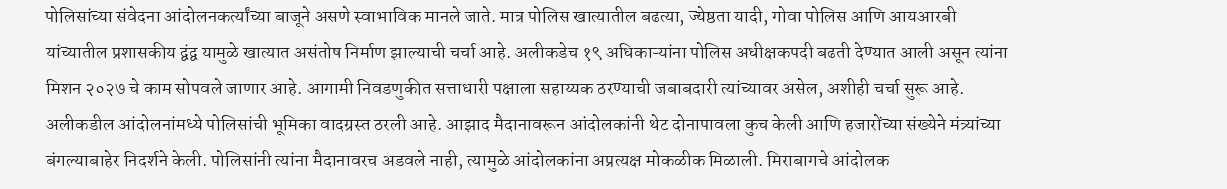पोलिसांच्या संवेदना आंदोलनकर्त्यांच्या बाजूने असणे स्वाभाविक मानले जाते. मात्र पोलिस खात्यातील बढत्या, ज्येष्ठता यादी, गोवा पोलिस आणि आयआरबी यांच्यातील प्रशासकीय द्वंद्व यामुळे खात्यात असंतोष निर्माण झाल्याची चर्चा आहे. अलीकडेच १९ अधिकाऱ्यांना पोलिस अधीक्षकपदी बढती देण्यात आली असून त्यांना मिशन २०२७ चे काम सोपवले जाणार आहे. आगामी निवडणुकीत सत्ताधारी पक्षाला सहाय्यक ठरण्याची जबाबदारी त्यांच्यावर असेल, अशीही चर्चा सुरू आहे.
अलीकडील आंदोलनांमध्ये पोलिसांची भूमिका वादग्रस्त ठरली आहे. आझाद मैदानावरून आंदोलकांनी थेट दोनापावला कुच केली आणि हजारोंच्या संख्येने मंत्र्यांच्या बंगल्याबाहेर निदर्शने केली. पोलिसांनी त्यांना मैदानावरच अडवले नाही, त्यामुळे आंदोलकांना अप्रत्यक्ष मोकळीक मिळाली. मिराबागचे आंदोलक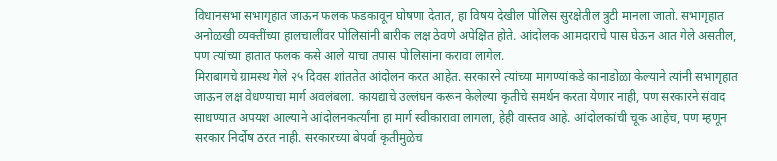विधानसभा सभागृहात जाऊन फलक फडकावून घोषणा देतात, हा विषय देखील पोलिस सुरक्षेतील त्रुटी मानला जातो. सभागृहात अनोळखी व्यक्तींच्या हालचालींवर पोलिसांनी बारीक लक्ष ठेवणे अपेक्षित होते. आंदोलक आमदाराचे पास घेऊन आत गेले असतील, पण त्यांच्या हातात फलक कसे आले याचा तपास पोलिसांना करावा लागेल.
मिराबागचे ग्रामस्थ गेले २५ दिवस शांततेत आंदोलन करत आहेत. सरकारने त्यांच्या मागण्यांकडे कानाडोळा केल्याने त्यांनी सभागृहात जाऊन लक्ष वेधण्याचा मार्ग अवलंबला. कायद्याचे उल्लंघन करून केलेल्या कृतीचे समर्थन करता येणार नाही, पण सरकारने संवाद साधण्यात अपयश आल्याने आंदोलनकर्त्यांना हा मार्ग स्वीकारावा लागला, हेही वास्तव आहे. आंदोलकांची चूक आहेच, पण म्हणून सरकार निर्दोष ठरत नाही. सरकारच्या बेपर्वा कृतीमुळेच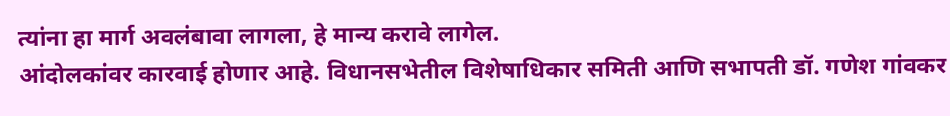त्यांना हा मार्ग अवलंबावा लागला, हे मान्य करावे लागेल.
आंदोलकांवर कारवाई होणार आहे. विधानसभेतील विशेषाधिकार समिती आणि सभापती डॉ. गणेश गांवकर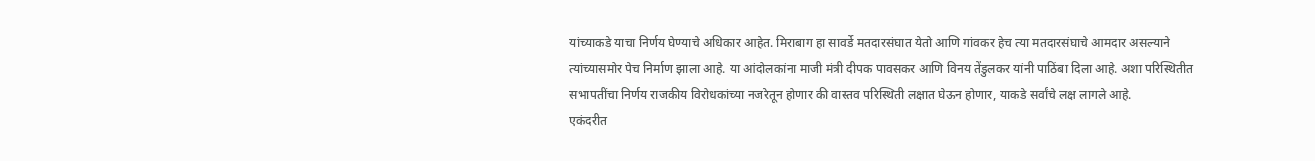यांच्याकडे याचा निर्णय घेण्याचे अधिकार आहेत. मिराबाग हा सावर्डे मतदारसंघात येतो आणि गांवकर हेच त्या मतदारसंघाचे आमदार असल्याने त्यांच्यासमोर पेच निर्माण झाला आहे. या आंदोलकांना माजी मंत्री दीपक पावसकर आणि विनय तेंडुलकर यांनी पाठिंबा दिला आहे. अशा परिस्थितीत सभापतींचा निर्णय राजकीय विरोधकांच्या नजरेतून होणार की वास्तव परिस्थिती लक्षात घेऊन होणार, याकडे सर्वांचे लक्ष लागले आहे.
एकंदरीत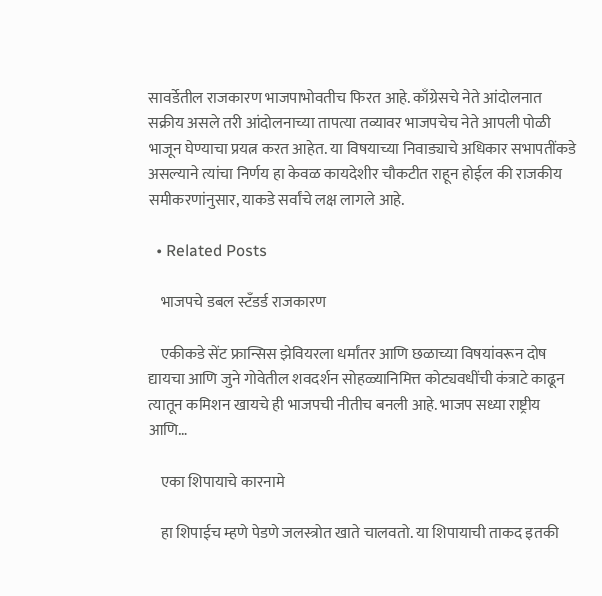सावर्डेतील राजकारण भाजपाभोवतीच फिरत आहे. काँग्रेसचे नेते आंदोलनात सक्रीय असले तरी आंदोलनाच्या तापत्या तव्यावर भाजपचेच नेते आपली पोळी भाजून घेण्याचा प्रयत्न करत आहेत. या विषयाच्या निवाड्याचे अधिकार सभापतींकडे असल्याने त्यांचा निर्णय हा केवळ कायदेशीर चौकटीत राहून होईल की राजकीय समीकरणांनुसार, याकडे सर्वांचे लक्ष लागले आहे.

  • Related Posts

    भाजपचे डबल स्टॅंडर्ड राजकारण

    एकीकडे सेंट फ्रान्सिस झेवियरला धर्मांतर आणि छळाच्या विषयांवरून दोष द्यायचा आणि जुने गोवेतील शवदर्शन सोहळ्यानिमित्त कोट्यवधींची कंत्राटे काढून त्यातून कमिशन खायचे ही भाजपची नीतीच बनली आहे. भाजप सध्या राष्ट्रीय आणि…

    एका शिपायाचे कारनामे

    हा शिपाईच म्हणे पेडणे जलस्त्रोत खाते चालवतो. या शिपायाची ताकद इतकी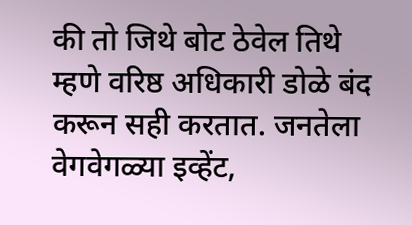की तो जिथे बोट ठेवेल तिथे म्हणे वरिष्ठ अधिकारी डोळे बंद करून सही करतात. जनतेला वेगवेगळ्या इव्हेंट,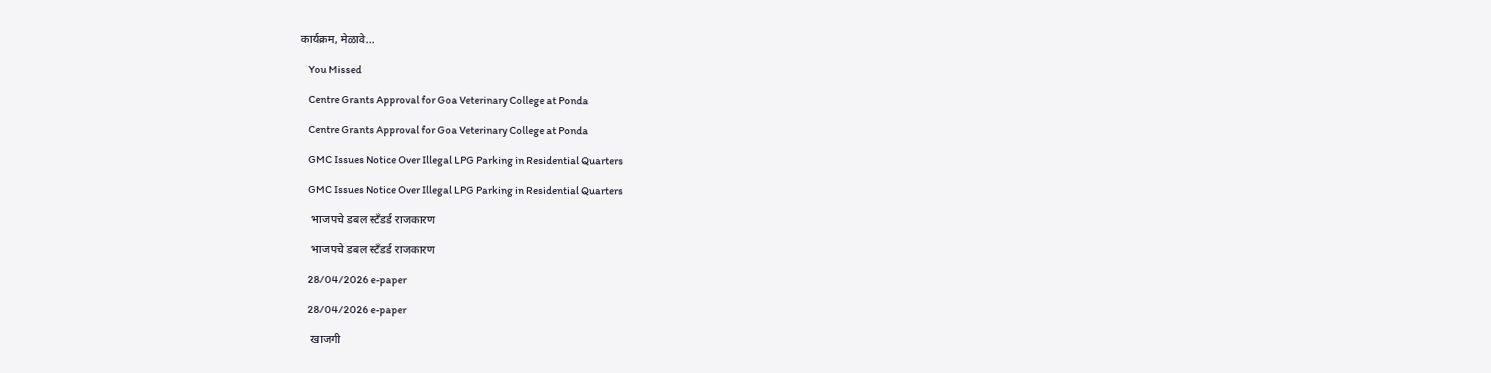कार्यक्रम, मेळावे…

    You Missed

    Centre Grants Approval for Goa Veterinary College at Ponda

    Centre Grants Approval for Goa Veterinary College at Ponda

    GMC Issues Notice Over Illegal LPG Parking in Residential Quarters

    GMC Issues Notice Over Illegal LPG Parking in Residential Quarters

    भाजपचे डबल स्टॅंडर्ड राजकारण

    भाजपचे डबल स्टॅंडर्ड राजकारण

    28/04/2026 e-paper

    28/04/2026 e-paper

    खाजगी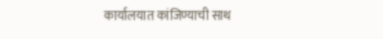कार्यालयात कांजिण्याची साथ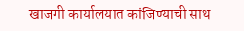खाजगी कार्यालयात कांजिण्याची साथ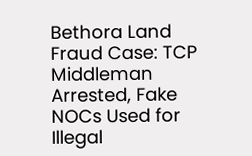Bethora Land Fraud Case: TCP Middleman Arrested, Fake NOCs Used for Illegal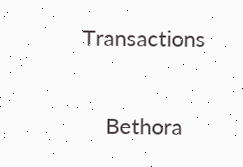Transactions

    Bethora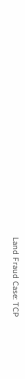Land Fraud Case: TCP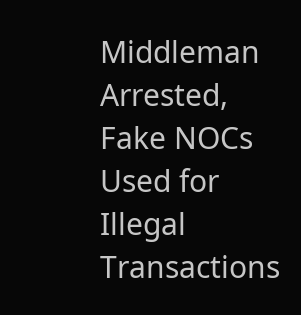Middleman Arrested, Fake NOCs Used for Illegal Transactions